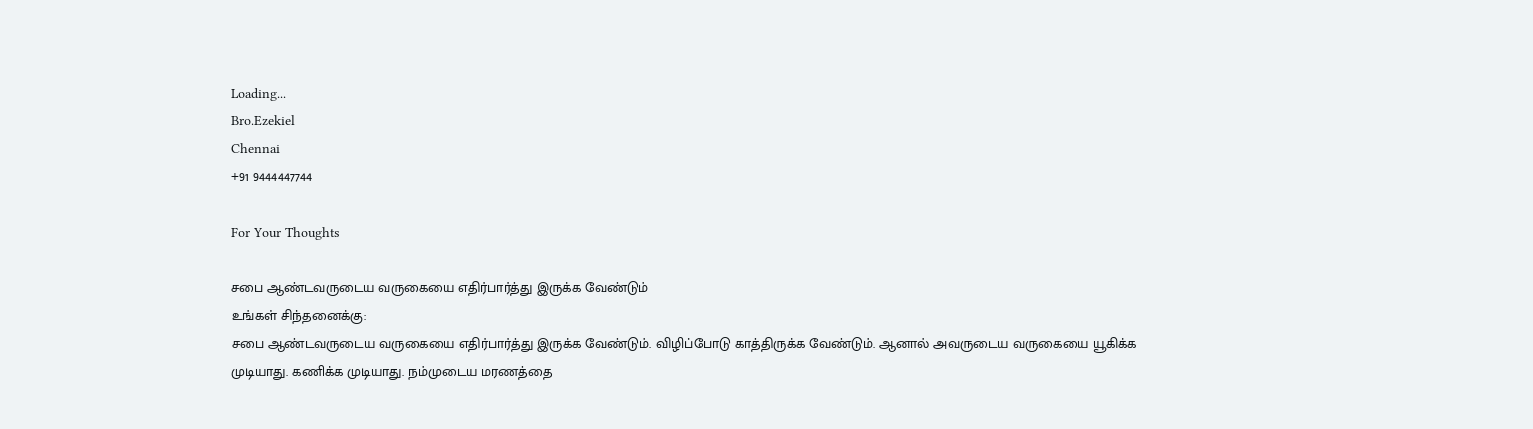Loading...
Bro.Ezekiel
Chennai
+91 9444447744

For Your Thoughts

சபை ஆண்டவருடைய வருகையை எதிர்பார்த்து இருக்க வேண்டும்
உங்கள் சிந்தனைக்கு:
சபை ஆண்டவருடைய வருகையை எதிர்பார்த்து இருக்க வேண்டும். விழிப்போடு காத்திருக்க வேண்டும். ஆனால் அவருடைய வருகையை யூகிக்க முடியாது. கணிக்க முடியாது. நம்முடைய மரணத்தை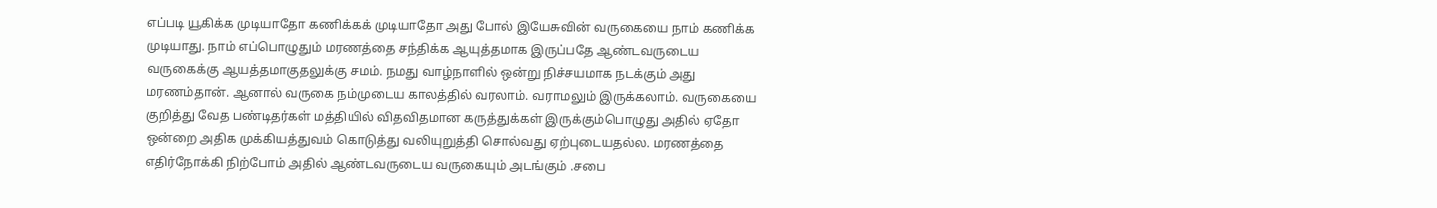எப்படி யூகிக்க முடியாதோ கணிக்கக் முடியாதோ அது போல் இயேசுவின் வருகையை நாம் கணிக்க முடியாது. நாம் எப்பொழுதும் மரணத்தை சந்திக்க ஆயுத்தமாக இருப்பதே ஆண்டவருடைய வருகைக்கு ஆயத்தமாகுதலுக்கு சமம். நமது வாழ்நாளில் ஒன்று நிச்சயமாக நடக்கும் அது மரணம்தான். ஆனால் வருகை நம்முடைய காலத்தில் வரலாம். வராமலும் இருக்கலாம். வருகையை குறித்து வேத பண்டிதர்கள் மத்தியில் விதவிதமான கருத்துக்கள் இருக்கும்பொழுது அதில் ஏதோ ஒன்றை அதிக முக்கியத்துவம் கொடுத்து வலியுறுத்தி சொல்வது ஏற்புடையதல்ல. மரணத்தை எதிர்நோக்கி நிற்போம் அதில் ஆண்டவருடைய வருகையும் அடங்கும் .சபை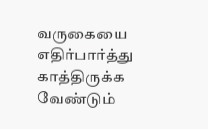வருகையை எதிர்பார்த்து காத்திருக்க வேண்டும்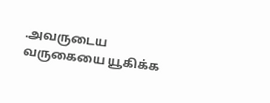.அவருடைய வருகையை யூகிக்க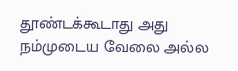தூண்டக்கூடாது அது நம்முடைய வேலை அல்ல